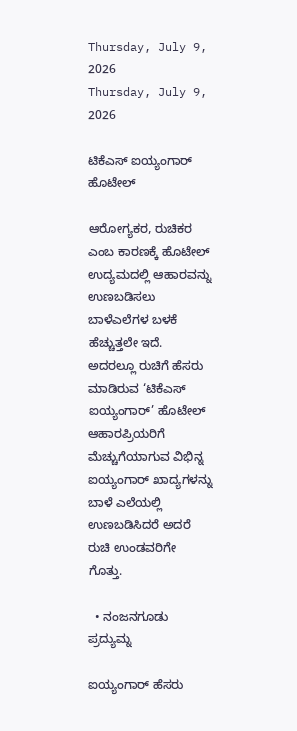Thursday, July 9, 2026
Thursday, July 9, 2026

ಟಿಕೆಎಸ್ ಐಯ್ಯಂಗಾರ್ ಹೊಟೇಲ್‌

ಆರೋಗ್ಯಕರ, ರುಚಿಕರ ಎಂಬ ಕಾರಣಕ್ಕೆ ಹೊಟೇಲ್‌ ಉದ್ಯಮದಲ್ಲಿ ಆಹಾರವನ್ನು ಉಣಬಡಿಸಲು ಬಾಳೆಎಲೆಗಳ ಬಳಕೆ ಹೆಚ್ಚುತ್ತಲೇ ಇದೆ. ಅದರಲ್ಲೂ ರುಚಿಗೆ ಹೆಸರು ಮಾಡಿರುವ ‘ಟಿಕೆಎಸ್ ಐಯ್ಯಂಗಾರ್’ ಹೊಟೇಲ್ ಆಹಾರಪ್ರಿಯರಿಗೆ ಮೆಚ್ಚುಗೆಯಾಗುವ ವಿಭಿನ್ನ ಐಯ್ಯಂಗಾರ್‌ ಖಾದ್ಯಗಳನ್ನು ಬಾಳೆ ಎಲೆಯಲ್ಲಿ ಉಣಬಡಿಸಿದರೆ ಅದರೆ ರುಚಿ ಉಂಡವರಿಗೇ ಗೊತ್ತು.

  • ನಂಜನಗೂಡು ಪ್ರದ್ಯುಮ್ನ

ಐಯ್ಯಂಗಾರ್ ಹೆಸರು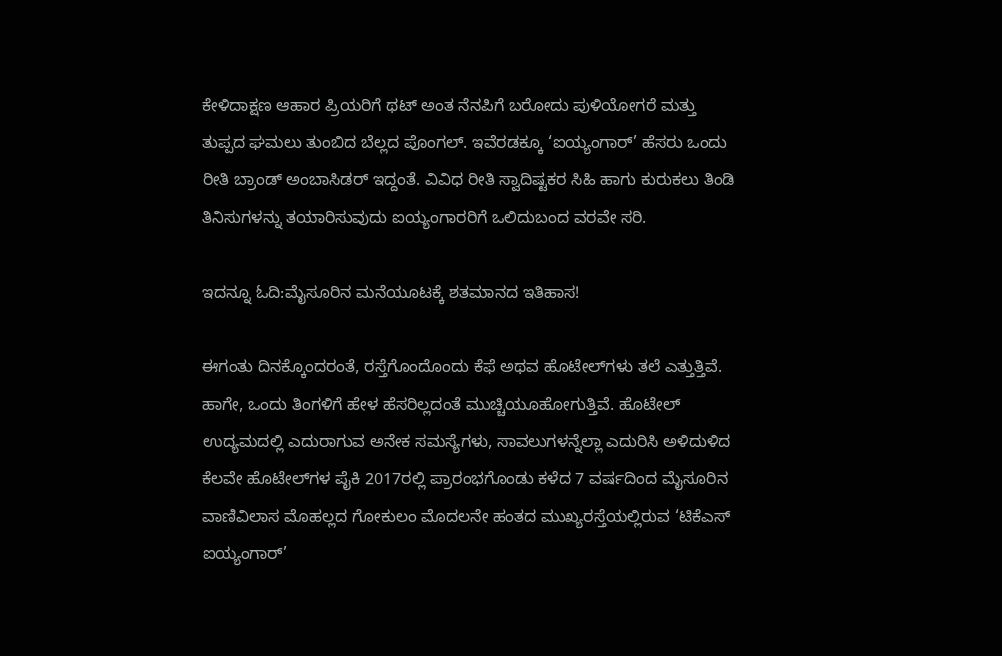ಕೇಳಿದಾಕ್ಷಣ ಆಹಾರ ಪ್ರಿಯರಿಗೆ ಥಟ್ ಅಂತ ನೆನಪಿಗೆ ಬರೋದು ಪುಳಿಯೋಗರೆ ಮತ್ತು ತುಪ್ಪದ ಘಮಲು ತುಂಬಿದ ಬೆಲ್ಲದ ಪೊಂಗಲ್. ಇವೆರಡಕ್ಕೂ ‘ಐಯ್ಯಂಗಾರ್’ ಹೆಸರು ಒಂದು ರೀತಿ ಬ್ರಾಂಡ್ ಅಂಬಾಸಿಡರ್ ಇದ್ದಂತೆ. ವಿವಿಧ ರೀತಿ ಸ್ವಾದಿಷ್ಟಕರ ಸಿಹಿ ಹಾಗು ಕುರುಕಲು ತಿಂಡಿ ತಿನಿಸುಗಳನ್ನು ತಯಾರಿಸುವುದು ಐಯ್ಯಂಗಾರರಿಗೆ ಒಲಿದುಬಂದ ವರವೇ ಸರಿ.

ಇದನ್ನೂ ಓದಿ:ಮೈಸೂರಿನ ಮನೆಯೂಟಕ್ಕೆ ಶತಮಾನದ ಇತಿಹಾಸ!

ಈಗಂತು ದಿನಕ್ಕೊಂದರಂತೆ, ರಸ್ತೆಗೊಂದೊಂದು ಕೆಫೆ ಅಥವ ಹೊಟೇಲ್‌ಗಳು ತಲೆ ಎತ್ತುತ್ತಿವೆ. ಹಾಗೇ, ಒಂದು ತಿಂಗಳಿಗೆ ಹೇಳ ಹೆಸರಿಲ್ಲದಂತೆ ಮುಚ್ಚಿಯೂಹೋಗುತ್ತಿವೆ. ಹೊಟೇಲ್ ಉದ್ಯಮದಲ್ಲಿ ಎದುರಾಗುವ ಅನೇಕ ಸಮಸ್ಯೆಗಳು, ಸಾವಲುಗಳನ್ನೆಲ್ಲಾ ಎದುರಿಸಿ ಅಳಿದುಳಿದ ಕೆಲವೇ ಹೊಟೇಲ್‌ಗಳ ಪೈಕಿ 2017ರಲ್ಲಿ ಪ್ರಾರಂಭಗೊಂಡು ಕಳೆದ 7 ವರ್ಷದಿಂದ ಮೈಸೂರಿನ ವಾಣಿವಿಲಾಸ ಮೊಹಲ್ಲದ ಗೋಕುಲಂ ಮೊದಲನೇ ಹಂತದ ಮುಖ್ಯರಸ್ತೆಯಲ್ಲಿರುವ ‘ಟಿಕೆಎಸ್ ಐಯ್ಯಂಗಾರ್’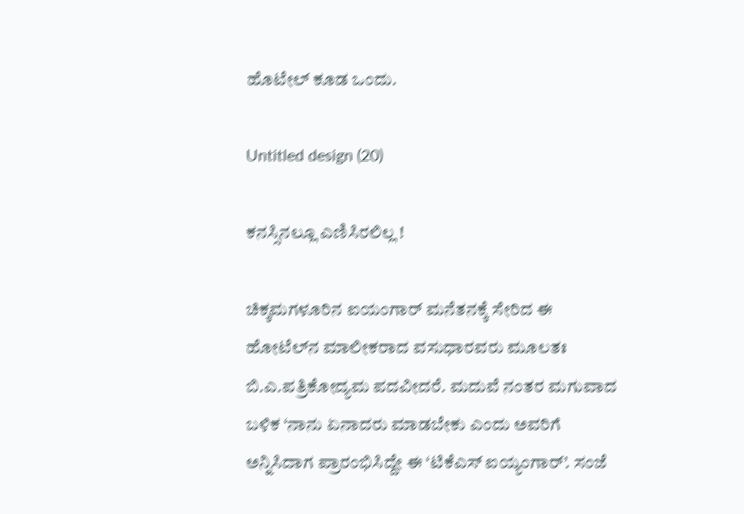ಹೊಟೇಲ್ ಕೂಡ ಒಂದು.

Untitled design (20)

ಕನಸ್ಸಿನಲ್ಲೂ ಎಣಿಸಿರಲಿಲ್ಲ !

ಚಿಕ್ಕಮಗಳೂರಿನ ಐಯಂಗಾರ್ ಮನೆತನಕ್ಕೆ ಸೇರಿದ ಈ ಹೋಟೆಲ್‌ನ ಮಾಲೀಕರಾದ ವಸುಧಾರವರು ಮೂಲತಃ ಬಿ.ಎ.ಪತ್ರಿಕೋದ್ಯಮ ಪದವೀದರೆ. ಮದುವೆ ನಂತರ ಮಗುವಾದ ಬಳಿಕ ‘ನಾನು ಏನಾದರು ಮಾಡಬೇಕು ಎಂದು ಅವರಿಗೆ ಅನ್ನಿಸಿದಾಗ ಪ್ರಾರಂಭಿಸಿದ್ದೇ ಈ ‘ಟಿಕೆಎಸ್ ಐಯ್ಯಂಗಾರ್’. ಸಂಜೆ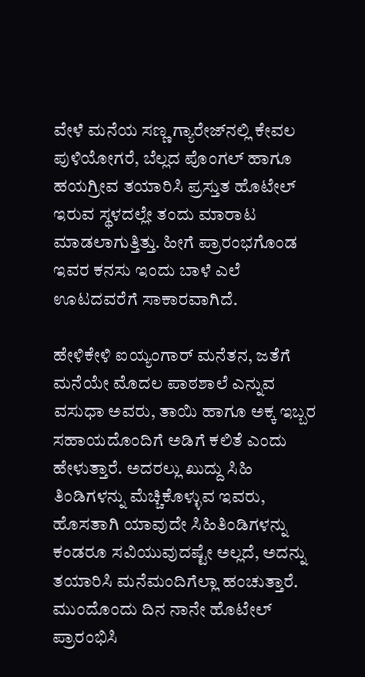ವೇಳೆ ಮನೆಯ ಸಣ್ಣ ಗ್ಯಾರೇಜ್‌ನಲ್ಲಿ ಕೇವಲ ಪುಳಿಯೋಗರೆ, ಬೆಲ್ಲದ ಪೊಂಗಲ್ ಹಾಗೂ ಹಯಗ್ರೀವ ತಯಾರಿಸಿ ಪ್ರಸ್ತುತ ಹೊಟೇಲ್ ಇರುವ ಸ್ಥಳದಲ್ಲೇ ತಂದು ಮಾರಾಟ ಮಾಡಲಾಗುತ್ತಿತ್ತು. ಹೀಗೆ ಪ್ರಾರಂಭಗೊಂಡ ಇವರ ಕನಸು ಇಂದು ಬಾಳೆ ಎಲೆ ಊಟದವರೆಗೆ ಸಾಕಾರವಾಗಿದೆ.

ಹೇಳಿಕೇಳಿ ಐಯ್ಯಂಗಾರ್ ಮನೆತನ, ಜತೆಗೆ ಮನೆಯೇ ಮೊದಲ ಪಾಠಶಾಲೆ ಎನ್ನುವ ವಸುಧಾ ಅವರು, ತಾಯಿ ಹಾಗೂ ಅಕ್ಕ ಇಬ್ಬರ ಸಹಾಯದೊಂದಿಗೆ ಅಡಿಗೆ ಕಲಿತೆ ಎಂದು ಹೇಳುತ್ತಾರೆ. ಅದರಲ್ಲು ಖುದ್ದು ಸಿಹಿ ತಿಂಡಿಗಳನ್ನು ಮೆಚ್ಚಿಕೊಳ್ಳುವ ಇವರು, ಹೊಸತಾಗಿ ಯಾವುದೇ ಸಿಹಿತಿಂಡಿಗಳನ್ನು ಕಂಡರೂ ಸವಿಯುವುದಷ್ಟೇ ಅಲ್ಲದೆ, ಅದನ್ನು ತಯಾರಿಸಿ ಮನೆಮಂದಿಗೆಲ್ಲಾ ಹಂಚುತ್ತಾರೆ. ಮುಂದೊಂದು ದಿನ ನಾನೇ ಹೊಟೇಲ್ ಪ್ರಾರಂಭಿಸಿ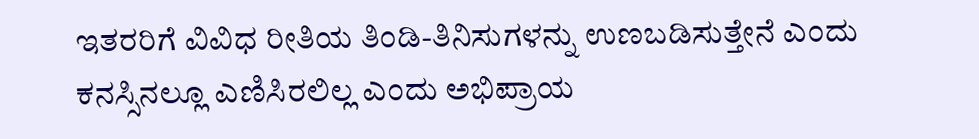ಇತರರಿಗೆ ವಿವಿಧ ರೀತಿಯ ತಿಂಡಿ-ತಿನಿಸುಗಳನ್ನು ಉಣಬಡಿಸುತ್ತೇನೆ ಎಂದು ಕನಸ್ಸಿನಲ್ಲೂ ಎಣಿಸಿರಲಿಲ್ಲ ಎಂದು ಅಭಿಪ್ರಾಯ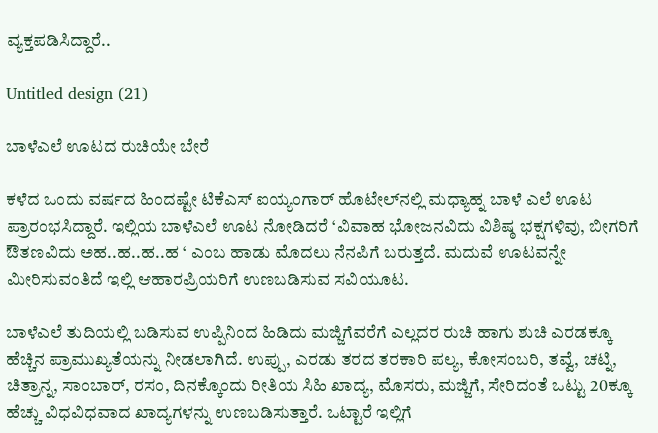ವ್ಯಕ್ತಪಡಿಸಿದ್ದಾರೆ..

Untitled design (21)

ಬಾಳೆಎಲೆ ಊಟದ ರುಚಿಯೇ ಬೇರೆ

ಕಳೆದ ಒಂದು ವರ್ಷದ ಹಿಂದಷ್ಟೇ ಟಿಕೆಎಸ್ ಐಯ್ಯಂಗಾರ್ ಹೊಟೇಲ್‌ನಲ್ಲಿ ಮಧ್ಯಾಹ್ನ ಬಾಳೆ ಎಲೆ ಊಟ ಪ್ರಾರಂಭಸಿದ್ದಾರೆ. ಇಲ್ಲಿಯ ಬಾಳೆಎಲೆ ಊಟ ನೋಡಿದರೆ ‘ವಿವಾಹ ಭೋಜನವಿದು ವಿಶಿಷ್ಠ ಭಕ್ಷಗಳಿವು, ಬೀಗರಿಗೆ ಔತಣವಿದು ಅಹ..ಹ..ಹ..ಹ ‘ ಎಂಬ ಹಾಡು ಮೊದಲು ನೆನಪಿಗೆ ಬರುತ್ತದೆ. ಮದುವೆ ಊಟವನ್ನೇ ಮೀರಿಸುವಂತಿದೆ ಇಲ್ಲಿ ಆಹಾರಪ್ರಿಯರಿಗೆ ಉಣಬಡಿಸುವ ಸವಿಯೂಟ.

ಬಾಳೆಎಲೆ ತುದಿಯಲ್ಲಿ ಬಡಿಸುವ ಉಪ್ಪಿನಿಂದ ಹಿಡಿದು ಮಜ್ಜಿಗೆವರೆಗೆ ಎಲ್ಲದರ ರುಚಿ ಹಾಗು ಶುಚಿ ಎರಡಕ್ಕೂ ಹೆಚ್ಚಿನ ಪ್ರಾಮುಖ್ಯತೆಯನ್ನು ನೀಡಲಾಗಿದೆ. ಉಪ್ಪು, ಎರಡು ತರದ ತರಕಾರಿ ಪಲ್ಯ, ಕೋಸಂಬರಿ, ತವ್ವೆ, ಚಟ್ನಿ, ಚಿತ್ರಾನ್ನ, ಸಾಂಬಾರ್, ರಸಂ, ದಿನಕ್ಕೊಂದು ರೀತಿಯ ಸಿಹಿ ಖಾದ್ಯ, ಮೊಸರು, ಮಜ್ಜಿಗೆ, ಸೇರಿದಂತೆ ಒಟ್ಟು 20ಕ್ಕೂ ಹೆಚ್ಚು ವಿಧವಿಧವಾದ ಖಾದ್ಯಗಳನ್ನು ಉಣಬಡಿಸುತ್ತಾರೆ. ಒಟ್ಟಾರೆ ಇಲ್ಲಿಗೆ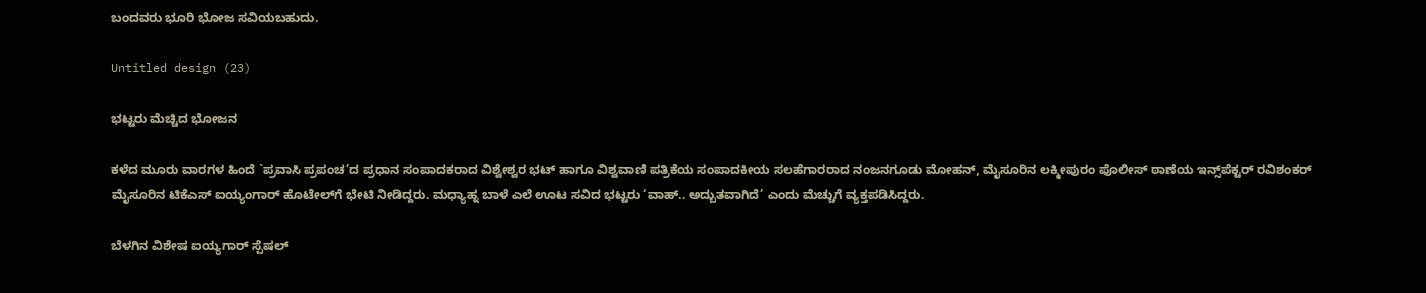ಬಂದವರು ಭೂರಿ ಭೋಜ ಸವಿಯಬಹುದು.

Untitled design (23)

ಭಟ್ಟರು ಮೆಚ್ಚಿದ ಭೋಜನ

ಕಳೆದ ಮೂರು ವಾರಗಳ ಹಿಂದೆ `ಪ್ರವಾಸಿ ಪ್ರಪಂಚ’ದ ಪ್ರಧಾನ ಸಂಪಾದಕರಾದ ವಿಶ್ವೇಶ್ವರ ಭಟ್ ಹಾಗೂ ವಿಶ್ವವಾಣಿ ಪತ್ರಿಕೆಯ ಸಂಪಾದಕೀಯ ಸಲಹೆಗಾರರಾದ ನಂಜನಗೂಡು ಮೋಹನ್, ಮೈಸೂರಿನ ಲಕ್ಮೀಪುರಂ ಪೊಲೀಸ್ ಠಾಣೆಯ ಇನ್ಸ್‌ಪೆಕ್ಟರ್ ರವಿಶಂಕರ್ ಮೈಸೂರಿನ ಟಿಕೆಎಸ್ ಐಯ್ಯಂಗಾರ್ ಹೊಟೇಲ್‌ಗೆ ಭೇಟಿ ನೀಡಿದ್ದರು. ಮಧ್ಯಾಹ್ನ ಬಾಳೆ ಎಲೆ ಊಟ ಸವಿದ ಭಟ್ಟರು ‘ವಾಹ್.. ಅದ್ಬುತವಾಗಿದೆ’ ಎಂದು ಮೆಚ್ಚುಗೆ ವ್ಯಕ್ತಪಡಿಸಿದ್ದರು.

ಬೆಳಗಿನ ವಿಶೇಷ ಐಯ್ಯಗಾರ್ ಸ್ಪೆಷಲ್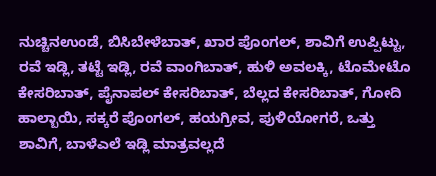ನುಚ್ಚಿನಉಂಡೆ, ಬಿಸಿಬೇಳೆಬಾತ್, ಖಾರ ಪೊಂಗಲ್, ಶಾವಿಗೆ ಉಪ್ಪಿಟ್ಟು, ರವೆ ಇಡ್ಲಿ, ತಟ್ಟೆ ಇಡ್ಲಿ, ರವೆ ವಾಂಗಿಬಾತ್, ಹುಳಿ ಅವಲಕ್ಕಿ, ಟೊಮೇಟೊ ಕೇಸರಿಬಾತ್, ಪೈನಾಪಲ್ ಕೇಸರಿಬಾತ್, ಬೆಲ್ಲದ ಕೇಸರಿಬಾತ್, ಗೋದಿ ಹಾಲ್ಬಾಯಿ, ಸಕ್ಕರೆ ಪೊಂಗಲ್, ಹಯಗ್ರೀವ, ಪುಳಿಯೋಗರೆ, ಒತ್ತು ಶಾವಿಗೆ, ಬಾಳೆಎಲೆ ಇಡ್ಲಿ ಮಾತ್ರವಲ್ಲದೆ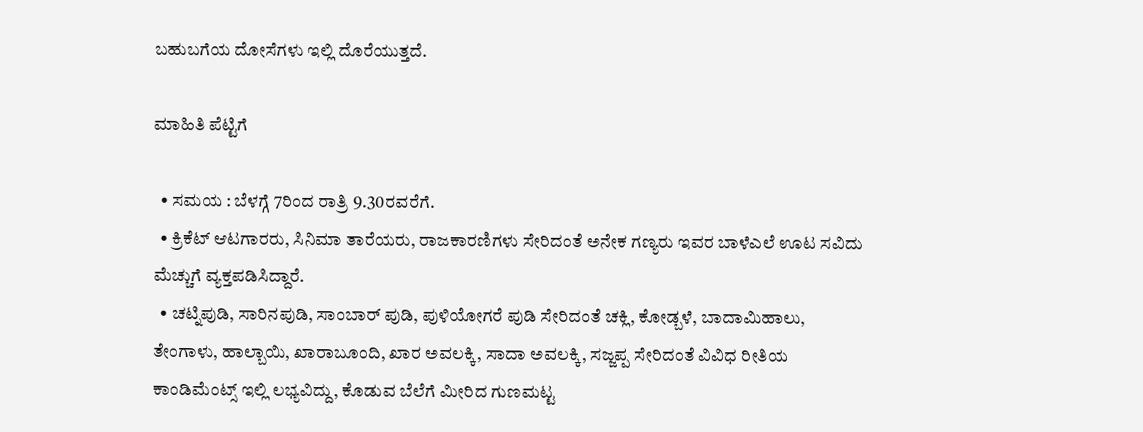ಬಹುಬಗೆಯ ದೋಸೆಗಳು ಇಲ್ಲಿ ದೊರೆಯುತ್ತದೆ.

ಮಾಹಿತಿ ಪೆಟ್ಟಿಗೆ

  • ಸಮಯ : ಬೆಳಗ್ಗೆ 7ರಿಂದ ರಾತ್ರಿ 9.30ರವರೆಗೆ.
  • ಕ್ರಿಕೆಟ್ ಆಟಗಾರರು, ಸಿನಿಮಾ ತಾರೆಯರು, ರಾಜಕಾರಣಿಗಳು ಸೇರಿದಂತೆ ಅನೇಕ ಗಣ್ಯರು ಇವರ ಬಾಳೆಎಲೆ ಊಟ ಸವಿದು ಮೆಚ್ಚುಗೆ ವ್ಯಕ್ತಪಡಿಸಿದ್ದಾರೆ.
  • ಚಟ್ನಿಪುಡಿ, ಸಾರಿನಪುಡಿ, ಸಾಂಬಾರ್ ಪುಡಿ, ಪುಳಿಯೋಗರೆ ಪುಡಿ ಸೇರಿದಂತೆ ಚಕ್ಲಿ, ಕೋಡ್ಬಳೆ, ಬಾದಾಮಿಹಾಲು, ತೇಂಗಾಳು, ಹಾಲ್ಬಾಯಿ, ಖಾರಾಬೂಂದಿ, ಖಾರ ಅವಲಕ್ಕಿ, ಸಾದಾ ಅವಲಕ್ಕಿ, ಸಜ್ಜಪ್ಪ ಸೇರಿದಂತೆ ವಿವಿಧ ರೀತಿಯ ಕಾಂಡಿಮೆಂಟ್ಸ್‌ ಇಲ್ಲಿ ಲಭ್ಯವಿದ್ದು, ಕೊಡುವ ಬೆಲೆಗೆ ಮೀರಿದ ಗುಣಮಟ್ಟ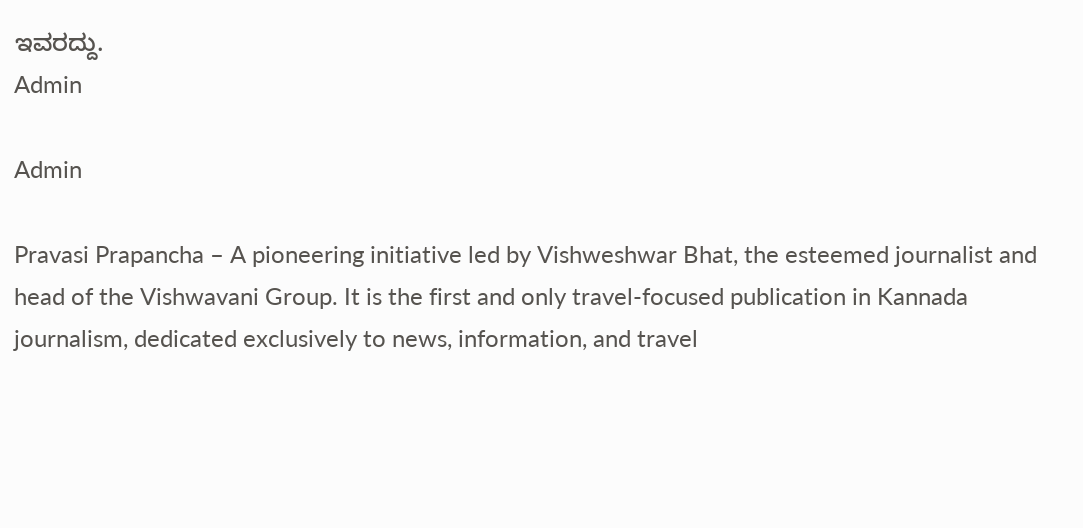ಇವರದ್ದು.
Admin

Admin

Pravasi Prapancha – A pioneering initiative led by Vishweshwar Bhat, the esteemed journalist and head of the Vishwavani Group. It is the first and only travel-focused publication in Kannada journalism, dedicated exclusively to news, information, and travel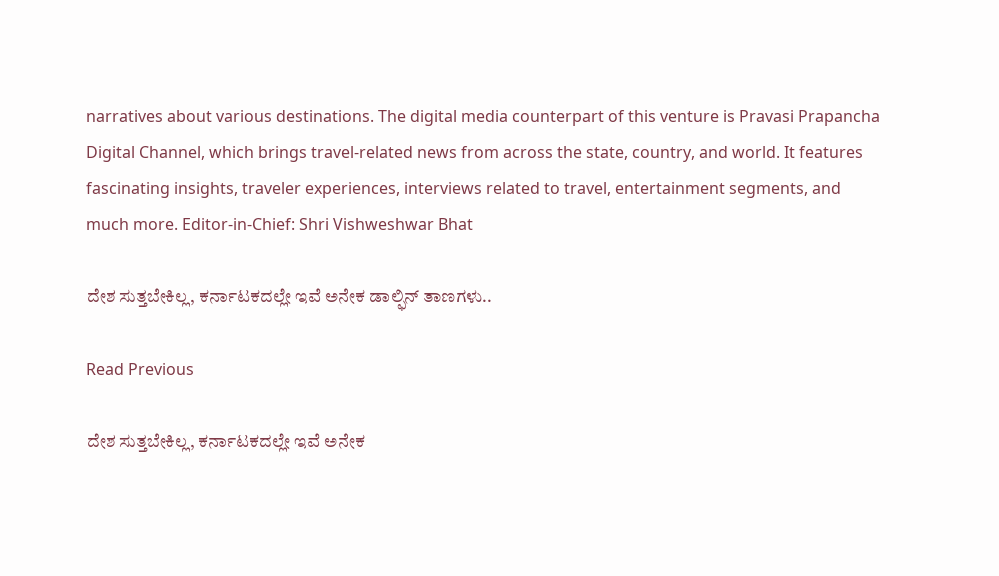narratives about various destinations. The digital media counterpart of this venture is Pravasi Prapancha Digital Channel, which brings travel-related news from across the state, country, and world. It features fascinating insights, traveler experiences, interviews related to travel, entertainment segments, and much more. Editor-in-Chief: Shri Vishweshwar Bhat

ದೇಶ ಸುತ್ತಬೇಕಿಲ್ಲ, ಕರ್ನಾಟಕದಲ್ಲೇ ಇವೆ ಅನೇಕ ಡಾಲ್ಫಿನ್‌ ತಾಣಗಳು..

Read Previous

ದೇಶ ಸುತ್ತಬೇಕಿಲ್ಲ, ಕರ್ನಾಟಕದಲ್ಲೇ ಇವೆ ಅನೇಕ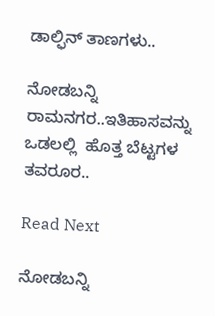ಡಾಲ್ಫಿನ್‌ ತಾಣಗಳು..

ನೋಡಬನ್ನಿ ರಾಮನಗರ..ಇತಿಹಾಸವನ್ನು ಒಡಲಲ್ಲಿ  ಹೊತ್ತ ಬೆಟ್ಟಗಳ ತವರೂರ..

Read Next

ನೋಡಬನ್ನಿ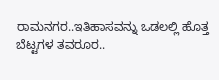ರಾಮನಗರ..ಇತಿಹಾಸವನ್ನು ಒಡಲಲ್ಲಿ ಹೊತ್ತ ಬೆಟ್ಟಗಳ ತವರೂರ..